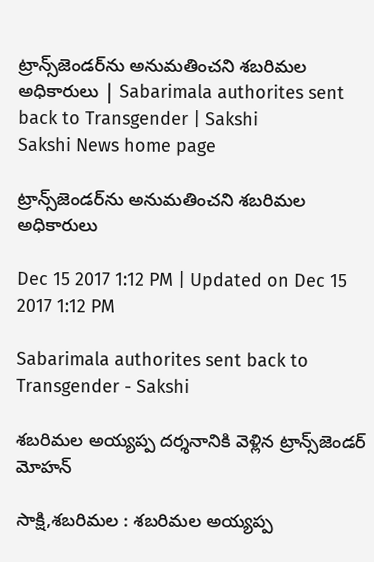ట్రాన్స్‌జెండర్‌ను అనుమతించని శబరిమల అధికారులు | Sabarimala authorites sent back to Transgender | Sakshi
Sakshi News home page

ట్రాన్స్‌జెండర్‌ను అనుమతించని శబరిమల అధికారులు

Dec 15 2017 1:12 PM | Updated on Dec 15 2017 1:12 PM

Sabarimala authorites sent back to Transgender - Sakshi

శబరిమల అయ్యప్ప దర్శనానికి వెళ్లిన ట్రాన్స్‌జెండర్‌ మోహన్‌

సాక్షి,శబరిమల : శబరిమల అయ్యప్ప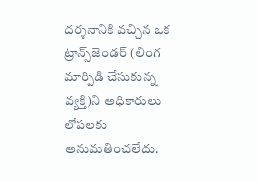దర్శనానికి వచ్చిన ఒక ట్రాన్స్‌జెండర్‌ (లింగ మార్పిడి చేసుకున్న వ్యక్తి)ని అధికారులు లోపలకు అనుమతించలేదు.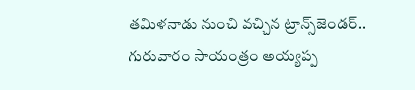తమిళనాడు నుంచి వచ్చిన ట్రాన్స్‌జెండర్‌.. గురువారం సాయంత్రం అయ్యప్ప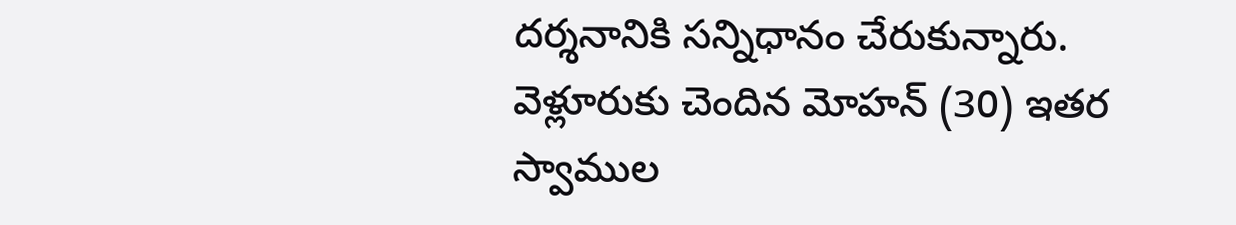దర్శనానికి సన్నిధానం చేరుకున్నారు. వెళ్లూరుకు చెందిన మోహన్‌ (30) ఇతర స్వాముల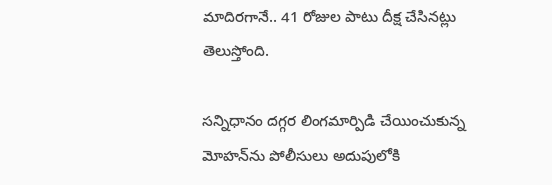మాదిరగానే.. 41 రోజుల పాటు దీక్ష చేసినట్లు తెలుస్తోంది.

సన్నిధానం దగ్గర లింగమార్పిడి చేయించుకున్న మోహన్‌ను పోలీసులు అదుపులోకి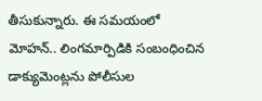తీసుకున్నారు. ఈ సమయంలో మోహన్‌.. లింగమార్పిడికి సంబంధించిన డాక్యుమెంట్లను పోలీసుల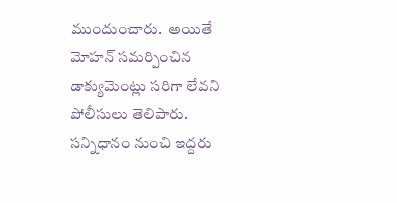ముందుంచారు.  అయితే మోహన్‌ సమర్పించిన డాక్యుమెంట్లు సరిగా లేవని పోలీసులు తెలిపారు. సన్నిధానం నుంచి ఇద్దరు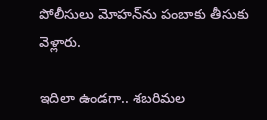పోలీసులు మోహన్‌ను పంబాకు తీసుకు వెళ్లారు.

ఇదిలా ఉండగా.. శబరిమల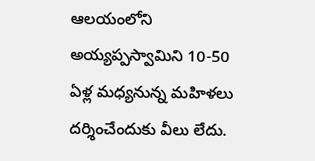ఆలయంలోని అయ్యప్పస్వామిని 10-50 ఏళ్ల మధ్యనున్న మహిళలు దర్శించేందుకు వీలు లేదు.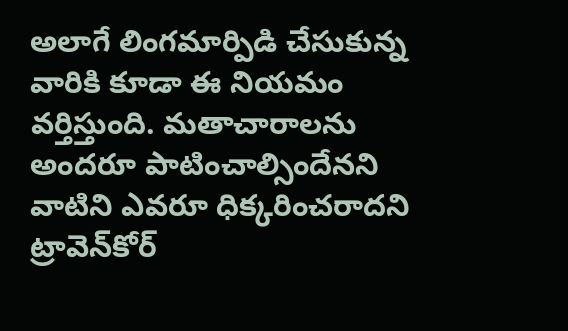అలాగే లింగమార్పిడి చేసుకున్న వారికి కూడా ఈ నియమం వర్తిస్తుంది. మతాచారాలను అందరూ పాటించాల్సిందేనని వాటిని ఎవరూ ధిక్కరించరాదని ట్రావెన్‌కోర్‌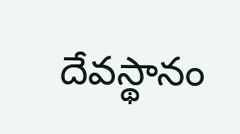దేవస్థానం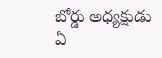బోర్డు అధ్యక్షుడు ఏ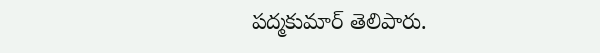పద్మకుమార్‌ తెలిపారు.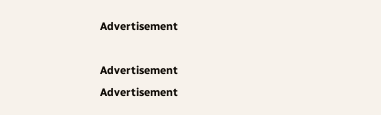Advertisement

Advertisement
Advertisement